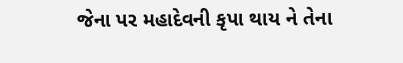જેના પર મહાદેવની કૃપા થાય ને તેના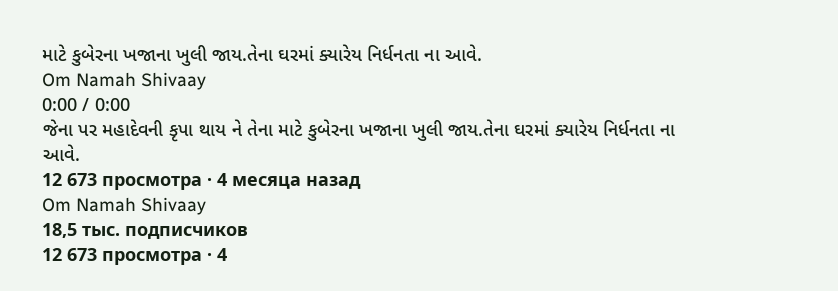માટે કુબેરના ખજાના ખુલી જાય.તેના ઘરમાં ક્યારેય નિર્ધનતા ના આવે.
Om Namah Shivaay
0:00 / 0:00
જેના પર મહાદેવની કૃપા થાય ને તેના માટે કુબેરના ખજાના ખુલી જાય.તેના ઘરમાં ક્યારેય નિર્ધનતા ના આવે.
12 673 просмотра · 4 месяца назад
Om Namah Shivaay
18,5 тыс. подписчиков
12 673 просмотра · 4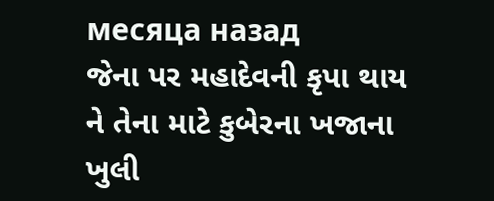месяца назад
જેના પર મહાદેવની કૃપા થાય ને તેના માટે કુબેરના ખજાના ખુલી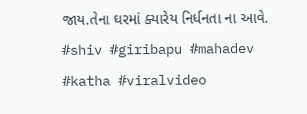જાય.તેના ઘરમાં ક્યારેય નિર્ધનતા ના આવે.
#shiv #giribapu #mahadev #katha #viralvideo